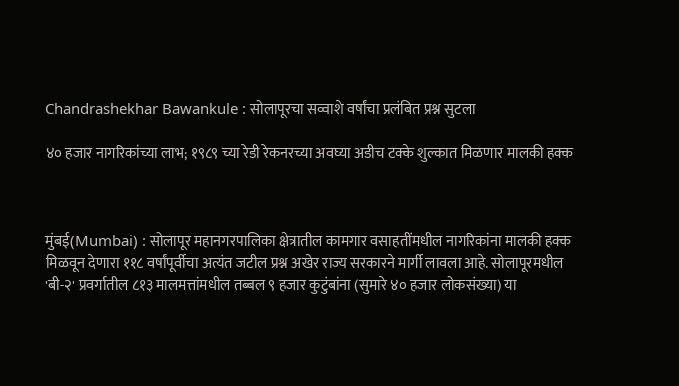Chandrashekhar Bawankule : सोलापूरचा सव्वाशे वर्षांचा प्रलंबित प्रश्न सुटला

४० हजार नागरिकांच्या लाभ; १९८९ च्या रेडी रेकनरच्या अवघ्या अडीच टक्के शुल्कात मिळणार मालकी हक्क



मुंबई(Mumbai) : सोलापूर महानगरपालिका क्षेत्रातील कामगार वसाहतींमधील नागरिकांना मालकी हक्क मिळवून देणारा ११८ वर्षांपूर्वीचा अत्यंत जटील प्रश्न अखेर राज्य सरकारने मार्गी लावला आहे. सोलापूरमधील 'बी-२' प्रवर्गातील ८१३ मालमत्तांमधील तब्बल ९ हजार कुटुंबांना (सुमारे ४० हजार लोकसंख्या) या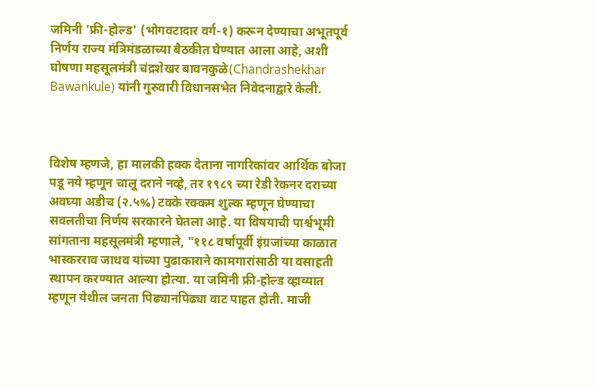जमिनी 'फ्री-होल्ड' (भोगवटादार वर्ग-१) करून देण्याचा अभूतपूर्व निर्णय राज्य मंत्रिमंडळाच्या बैठकीत घेण्यात आला आहे, अशी घोषणा महसूलमंत्री चंद्रशेखर बावनकुळे(Chandrashekhar Bawankule) यांनी गुरुवारी विधानसभेत निवेदनाद्वारे केली.



विशेष म्हणजे, हा मालकी हक्क देताना नागरिकांवर आर्थिक बोजा पडू नये म्हणून चालू दराने नव्हे, तर १९८९ च्या रेडी रेकनर दराच्या अवघ्या अडीच (२.५%) टक्के रक्कम शुल्क म्हणून घेण्याचा सवलतीचा निर्णय सरकारने घेतला आहे. या विषयाची पार्श्वभूमी सांगताना महसूलमंत्री म्हणाले, "११८ वर्षांपूर्वी इंग्रजांच्या काळात भास्करराव जाधव यांच्या पुढाकाराने कामगारांसाठी या वसाहती स्थापन करण्यात आल्या होत्या. या जमिनी फ्री-होल्ड व्हाव्यात म्हणून येथील जनता पिढ्यानपिढ्या वाट पाहत होती. माजी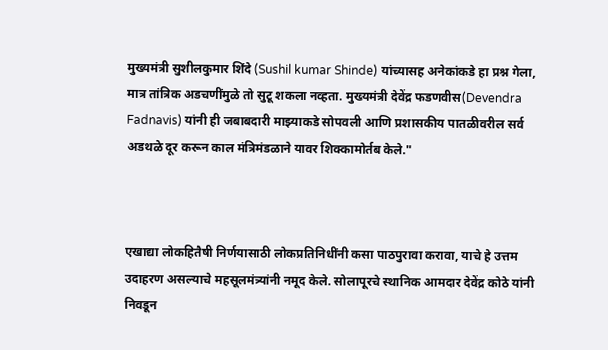मुख्यमंत्री सुशीलकुमार शिंदे (Sushil kumar Shinde) यांच्यासह अनेकांकडे हा प्रश्न गेला, मात्र तांत्रिक अडचणींमुळे तो सुटू शकला नव्हता. मुख्यमंत्री देवेंद्र फडणवीस(Devendra Fadnavis) यांनी ही जबाबदारी माझ्याकडे सोपवली आणि प्रशासकीय पातळीवरील सर्व अडथळे दूर करून काल मंत्रिमंडळाने यावर शिक्कामोर्तब केले."



एखाद्या लोकहितैषी निर्णयासाठी लोकप्रतिनिधींनी कसा पाठपुरावा करावा, याचे हे उत्तम उदाहरण असल्याचे महसूलमंत्र्यांनी नमूद केले. सोलापूरचे स्थानिक आमदार देवेंद्र कोठे यांनी निवडून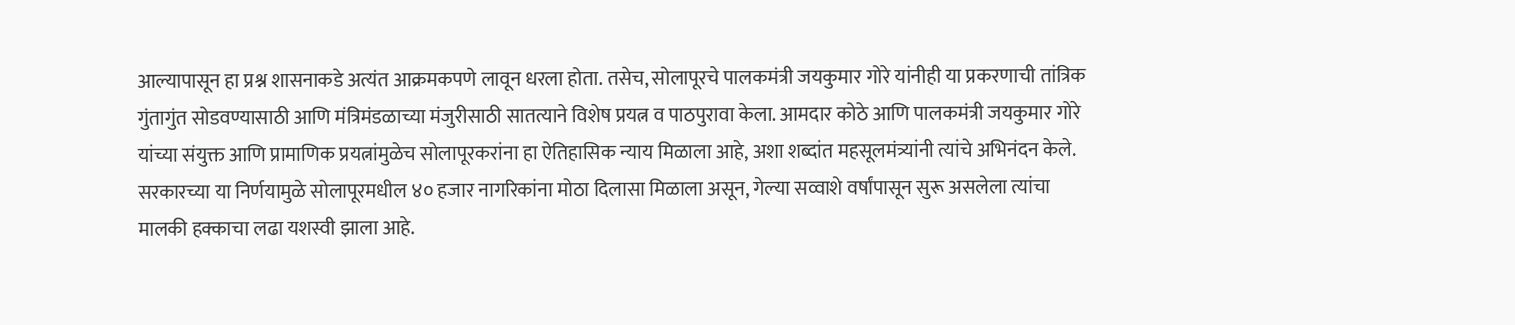आल्यापासून हा प्रश्न शासनाकडे अत्यंत आक्रमकपणे लावून धरला होता. तसेच, सोलापूरचे पालकमंत्री जयकुमार गोरे यांनीही या प्रकरणाची तांत्रिक गुंतागुंत सोडवण्यासाठी आणि मंत्रिमंडळाच्या मंजुरीसाठी सातत्याने विशेष प्रयत्न व पाठपुरावा केला. आमदार कोठे आणि पालकमंत्री जयकुमार गोरे यांच्या संयुक्त आणि प्रामाणिक प्रयत्नांमुळेच सोलापूरकरांना हा ऐतिहासिक न्याय मिळाला आहे, अशा शब्दांत महसूलमंत्र्यांनी त्यांचे अभिनंदन केले. सरकारच्या या निर्णयामुळे सोलापूरमधील ४० हजार नागरिकांना मोठा दिलासा मिळाला असून, गेल्या सव्वाशे वर्षांपासून सुरू असलेला त्यांचा मालकी हक्काचा लढा यशस्वी झाला आहे.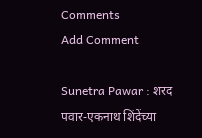Comments
Add Comment

Sunetra Pawar : शरद पवार-एकनाथ शिंदेंच्या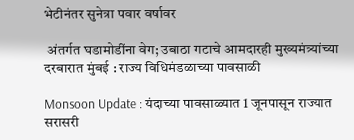भेटीनंतर सुनेत्रा पवार वर्षावर

 अंतर्गत घडामोडींना वेग; उबाठा गटाचे आमदारही मुख्यमंत्र्यांच्या दरबारात मुंबई : राज्य विधिमंडळाच्या पावसाळी

Monsoon Update : यंदाच्या पावसाळ्यात 1 जूनपासून राज्यात सरासरी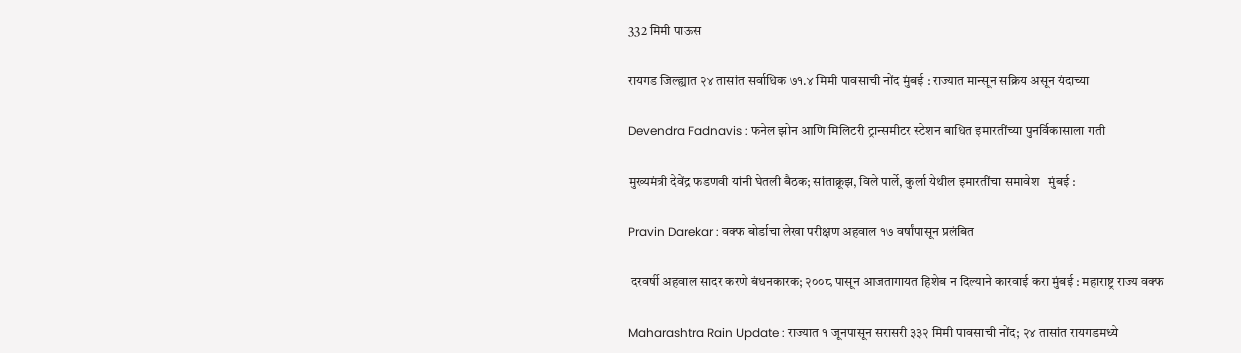332 मिमी पाऊस

रायगड जिल्ह्यात २४ तासांत सर्वाधिक ७१.४ मिमी पावसाची नोंद मुंबई : राज्यात मान्सून सक्रिय असून यंदाच्या

Devendra Fadnavis : फनेल झोन आणि मिलिटरी ट्रान्समीटर स्टेशन बाधित इमारतींच्या पुनर्विकासाला गती

मुख्यमंत्री देवेंद्र फडणवी यांनी घेतली बैठक; सांताक्रूझ, विले पार्ले, कुर्ला येथील इमारतींचा समावेश   मुंबई :

Pravin Darekar : वक्फ बोर्डाचा लेखा परीक्षण अहवाल १७ वर्षांपासून प्रलंबित

 दरवर्षी अहवाल सादर करणे बंधनकारक; २००८ पासून आजतागायत हिशेब न दिल्याने कारवाई करा मुंबई : महाराष्ट्र राज्य वक्फ

Maharashtra Rain Update : राज्यात १ जूनपासून सरासरी ३३२ मिमी पावसाची नोंद; २४ तासांत रायगडमध्ये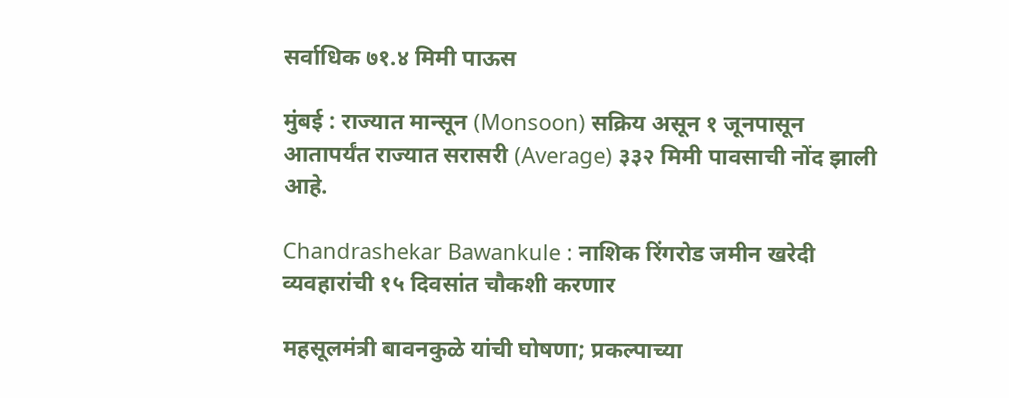सर्वाधिक ७१.४ मिमी पाऊस

मुंबई : राज्यात मान्सून (Monsoon) सक्रिय असून १ जूनपासून आतापर्यंत राज्यात सरासरी (Average) ३३२ मिमी पावसाची नोंद झाली आहे.

Chandrashekar Bawankule : नाशिक रिंगरोड जमीन खरेदी व्यवहारांची १५ दिवसांत चौकशी करणार

महसूलमंत्री बावनकुळे यांची घोषणा; प्रकल्पाच्या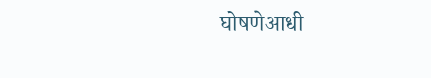घोषणेआधी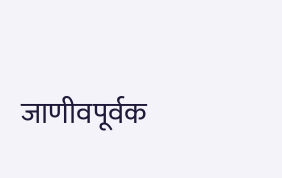जाणीवपूर्वक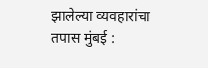झालेल्या व्यवहारांचा तपास मुंबई :